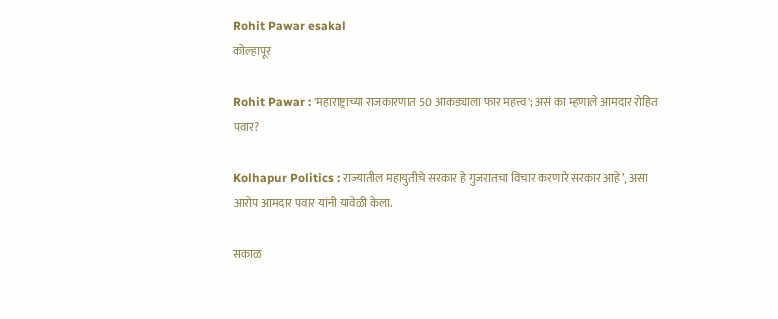Rohit Pawar esakal
कोल्हापूर

Rohit Pawar : 'महाराष्ट्राच्या राजकारणात 50 आकड्याला फार महत्त्‍व'; असं का म्हणाले आमदार रोहित पवार?

Kolhapur Politics : राज्यातील महायुतीचे सरकार हे गुजरातचा विचार करणारे सरकार आहे’, असा आरोप आमदार पवार यांनी यावेळी केला.

सकाळ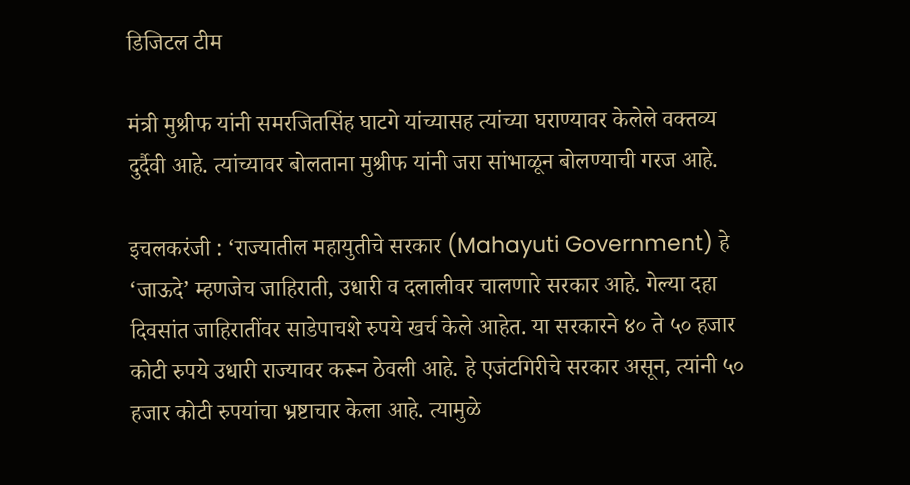डिजिटल टीम

मंत्री मुश्रीफ यांनी समरजितसिंह घाटगे यांच्यासह त्यांच्या घराण्यावर केलेले वक्तव्य दुर्दैवी आहे. त्यांच्यावर बोलताना मुश्रीफ यांनी जरा सांभाळून बोलण्याची गरज आहे.

इचलकरंजी : ‘राज्यातील महायुतीचे सरकार (Mahayuti Government) हे ‘जाऊदे’ म्हणजेच जाहिराती, उधारी व दलालीवर चालणारे सरकार आहे. गेल्या दहा दिवसांत जाहिरातींवर साडेपाचशे रुपये खर्च केले आहेत. या सरकारने ४० ते ५० हजार कोटी रुपये उधारी राज्यावर करून ठेवली आहे. हे एजंटगिरीचे सरकार असून, त्यांनी ५० हजार कोटी रुपयांचा भ्रष्टाचार केला आहे. त्यामुळे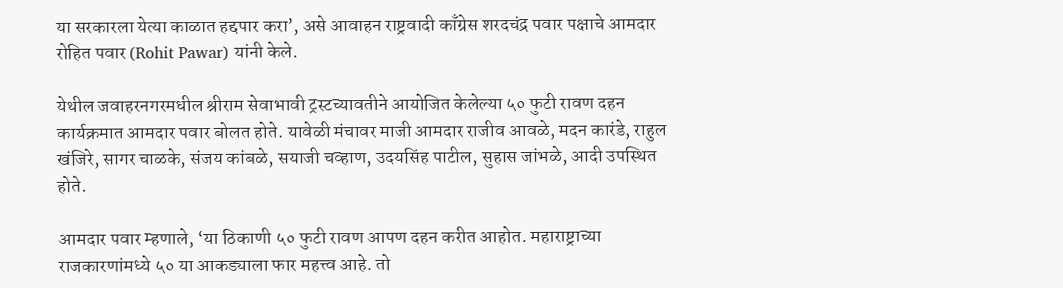या सरकारला येत्या काळात हद्दपार करा’, असे आवाहन राष्ट्रवादी काँग्रेस शरदचंद्र पवार पक्षाचे आमदार रोहित पवार (Rohit Pawar) यांनी केले.

येथील जवाहरनगरमधील श्रीराम सेवाभावी ट्रस्टच्यावतीने आयोजित केलेल्या ५० फुटी रावण दहन कार्यक्रमात आमदार पवार बोलत होते. यावेळी मंचावर माजी आमदार राजीव आवळे, मदन कारंडे, राहुल खंजिरे, सागर चाळके, संजय कांबळे, सयाजी चव्हाण, उदयसिंह पाटील, सुहास जांभळे, आदी उपस्थित होते.

आमदार पवार म्हणाले, ‘या ठिकाणी ५० फुटी रावण आपण दहन करीत आहोत. महाराष्ट्राच्या राजकारणांमध्ये ५० या आकड्याला फार महत्त्‍व आहे. तो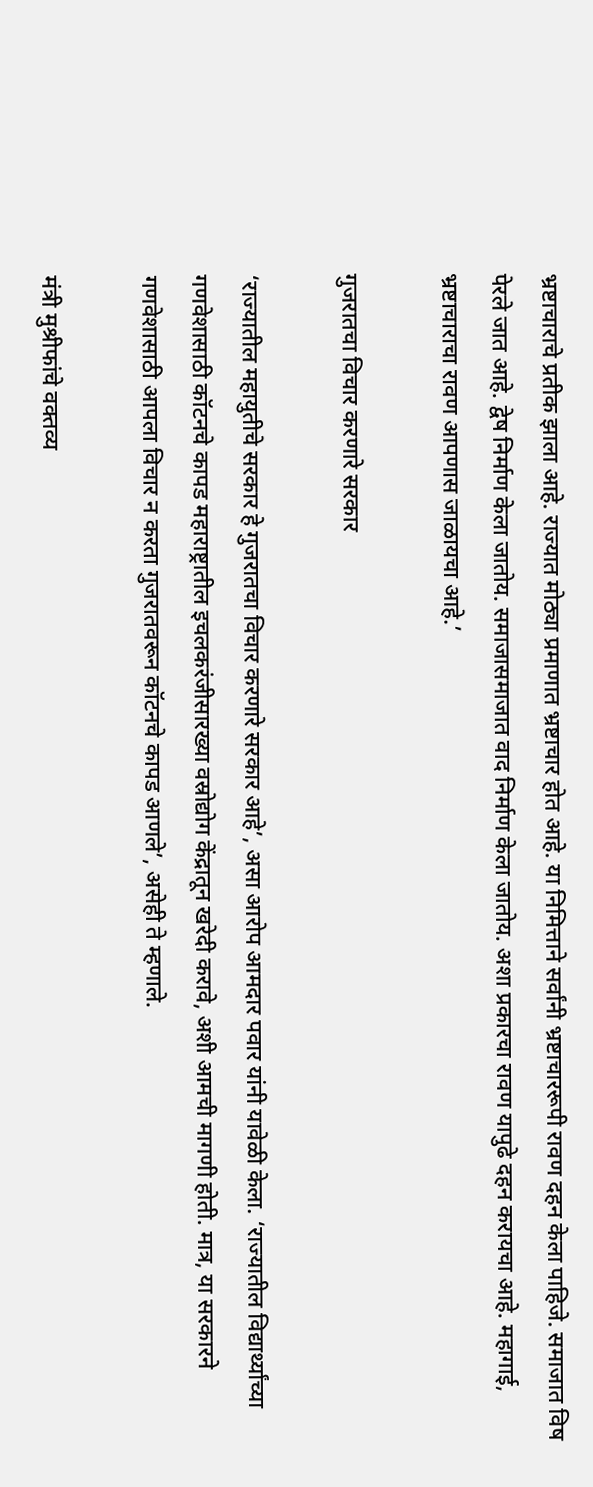भ्रष्टाचाराचे प्रतीक झाला आहे. राज्यात मोठ्या प्रमाणात भ्रष्टाचार होत आहे. या निमित्ताने सर्वांनी भ्रष्टाचाररूपी रावण दहन केला पाहिजे. समाजात विष पेरले जात आहे. द्वेष निर्माण केला जातोय. समाजासमाजात वाद निर्माण केला जातोय. अशा प्रकारचा रावण यापुढे दहन करायचा आहे. महागाई, भ्रष्टाचाराचा रावण आपणास जाळायचा आहे.’

गुजरातचा विचार करणारे सरकार

‘राज्यातील महायुतीचे सरकार हे गुजरातचा विचार करणारे सरकार आहे’, असा आरोप आमदार पवार यांनी यावेळी केला. ‘राज्यातील विद्यार्थ्यांच्या गणवेशासाठी कॉटनचे कापड महाराष्ट्रातील इचलकरंजीसारख्या वस्रोद्योग केंद्रातून खरेदी करावे, अशी आमची मागणी होती. मात्र, या सरकारने गणवेशासाठी आपला विचार न करता गुजरातवरून कॉटनचे कापड आणले’, असेही ते म्हणाले.

मंत्री मुश्रीफांचे वक्तव्य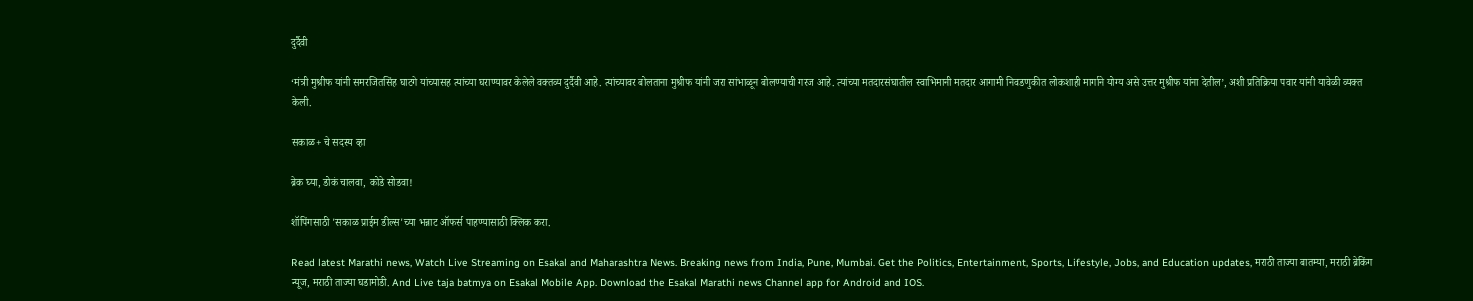दुर्दैवी

‘मंत्री मुश्रीफ यांनी समरजितसिंह घाटगे यांच्यासह त्यांच्या घराण्यावर केलेले वक्तव्य दुर्दैवी आहे. त्यांच्यावर बोलताना मुश्रीफ यांनी जरा सांभाळून बोलण्याची गरज आहे. त्यांच्या मतदारसंघातील स्वाभिमानी मतदार आगामी निवडणुकीत लोकशाही मार्गाने योग्य असे उत्तर मुश्रीफ यांना देतील’, अशी प्रतिक्रिया पवार यांनी यावेळी व्यक्त केली.

सकाळ+ चे सदस्य व्हा

ब्रेक घ्या, डोकं चालवा, कोडे सोडवा!

शॉपिंगसाठी 'सकाळ प्राईम डील्स'च्या भन्नाट ऑफर्स पाहण्यासाठी क्लिक करा.

Read latest Marathi news, Watch Live Streaming on Esakal and Maharashtra News. Breaking news from India, Pune, Mumbai. Get the Politics, Entertainment, Sports, Lifestyle, Jobs, and Education updates, मराठी ताज्या बातम्या, मराठी ब्रेकिंग न्यूज, मराठी ताज्या घडामोडी. And Live taja batmya on Esakal Mobile App. Download the Esakal Marathi news Channel app for Android and IOS.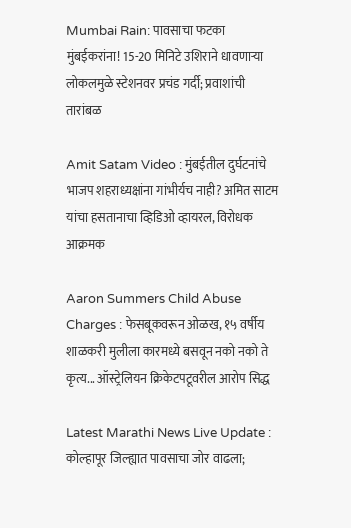Mumbai Rain: पावसाचा फटका मुंबईकरांना! 15-20 मिनिटे उशिराने धावणाऱ्या लोकलमुळे स्टेशनवर प्रचंड गर्दी; प्रवाशांची तारांबळ

Amit Satam Video : मुंबईतील दुर्घटनांचे भाजप शहराध्यक्षांना गांभीर्यच नाही? अमित साटम यांचा हसतानाचा व्हिडिओ व्हायरल, विरोधक आक्रमक

Aaron Summers Child Abuse Charges : फेसबूकवरून ओळख, १५ वर्षीय शाळकरी मुलीला कारमध्ये बसवून नको नको ते कृत्य... ऑस्ट्रेलियन क्रिकेटपटूवरील आरोप सिद्ध

Latest Marathi News Live Update : कोल्हापूर जिल्ह्यात पावसाचा जोर वाढला;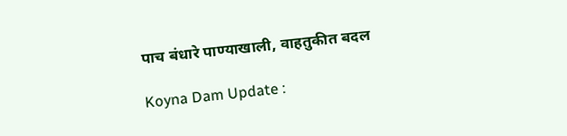पाच बंधारे पाण्याखाली, वाहतुकीत बदल

Koyna Dam Update :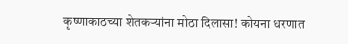कृष्णाकाठच्या शेतकऱ्यांना मोठा दिलासा! कोयना धरणात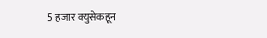5 हजार क्युसेकहून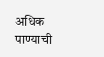अधिक पाण्याची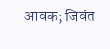आवक; जिवंत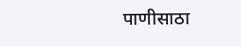पाणीसाठा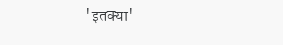'इतक्या'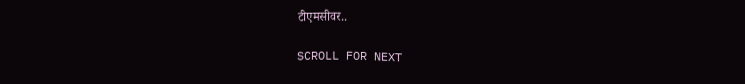टीएमसीवर..

SCROLL FOR NEXT